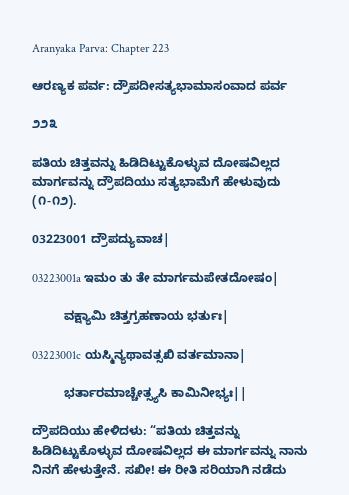Aranyaka Parva: Chapter 223

ಆರಣ್ಯಕ ಪರ್ವ: ದ್ರೌಪದೀಸತ್ಯಭಾಮಾಸಂವಾದ ಪರ್ವ

೨೨೩

ಪತಿಯ ಚಿತ್ತವನ್ನು ಹಿಡಿದಿಟ್ಟುಕೊಳ್ಳುವ ದೋಷವಿಲ್ಲದ ಮಾರ್ಗವನ್ನು ದ್ರೌಪದಿಯು ಸತ್ಯಭಾಮೆಗೆ ಹೇಳುವುದು (೧-೧೨).

03223001 ದ್ರೌಪದ್ಯುವಾಚ|

03223001a ಇಮಂ ತು ತೇ ಮಾರ್ಗಮಪೇತದೋಷಂ|

         ವಕ್ಷ್ಯಾಮಿ ಚಿತ್ತಗ್ರಹಣಾಯ ಭರ್ತುಃ|

03223001c ಯಸ್ಮಿನ್ಯಥಾವತ್ಸಖಿ ವರ್ತಮಾನಾ|

         ಭರ್ತಾರಮಾಚ್ಚೇತ್ಸ್ಯಸಿ ಕಾಮಿನೀಭ್ಯಃ||

ದ್ರೌಪದಿಯು ಹೇಳಿದಳು: “ಪತಿಯ ಚಿತ್ತವನ್ನು ಹಿಡಿದಿಟ್ಟುಕೊಳ್ಳುವ ದೋಷವಿಲ್ಲದ ಈ ಮಾರ್ಗವನ್ನು ನಾನು ನಿನಗೆ ಹೇಳುತ್ತೇನೆ. ಸಖೀ! ಈ ರೀತಿ ಸರಿಯಾಗಿ ನಡೆದು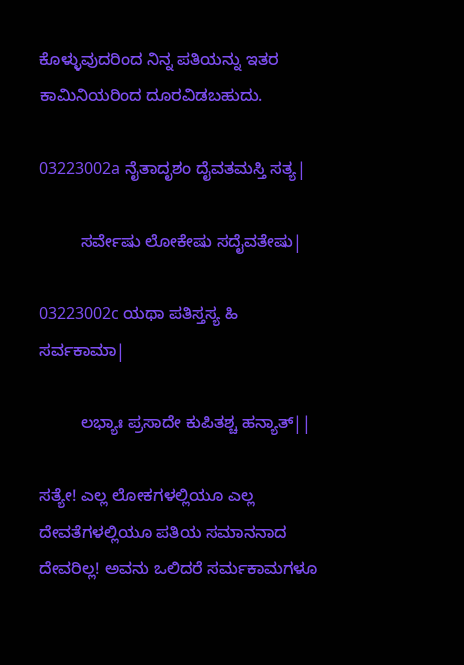ಕೊಳ್ಳುವುದರಿಂದ ನಿನ್ನ ಪತಿಯನ್ನು ಇತರ ಕಾಮಿನಿಯರಿಂದ ದೂರವಿಡಬಹುದು.

03223002a ನೈತಾದೃಶಂ ದೈವತಮಸ್ತಿ ಸತ್ಯ|

         ಸರ್ವೇಷು ಲೋಕೇಷು ಸದೈವತೇಷು|

03223002c ಯಥಾ ಪತಿಸ್ತಸ್ಯ ಹಿ ಸರ್ವಕಾಮಾ|

         ಲಭ್ಯಾಃ ಪ್ರಸಾದೇ ಕುಪಿತಶ್ಚ ಹನ್ಯಾತ್||

ಸತ್ಯೇ! ಎಲ್ಲ ಲೋಕಗಳಲ್ಲಿಯೂ ಎಲ್ಲ ದೇವತೆಗಳಲ್ಲಿಯೂ ಪತಿಯ ಸಮಾನನಾದ ದೇವರಿಲ್ಲ! ಅವನು ಒಲಿದರೆ ಸರ್ಮಕಾಮಗಳೂ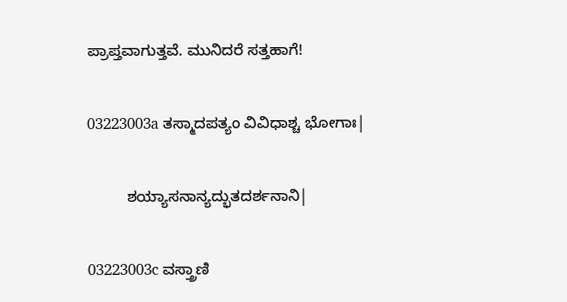ಪ್ರಾಪ್ತವಾಗುತ್ತವೆ. ಮುನಿದರೆ ಸತ್ತಹಾಗೆ!

03223003a ತಸ್ಮಾದಪತ್ಯಂ ವಿವಿಧಾಶ್ಚ ಭೋಗಾಃ|

         ಶಯ್ಯಾಸನಾನ್ಯದ್ಭುತದರ್ಶನಾನಿ|

03223003c ವಸ್ತ್ರಾಣಿ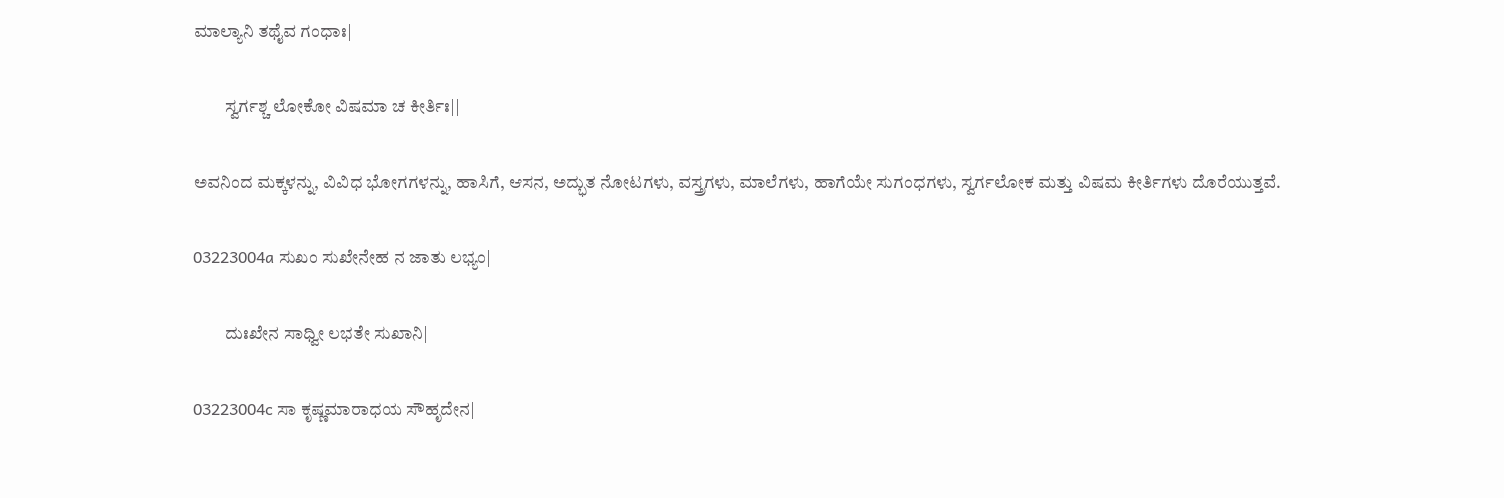ಮಾಲ್ಯಾನಿ ತಥೈವ ಗಂಧಾಃ|

         ಸ್ವರ್ಗಶ್ಚ ಲೋಕೋ ವಿಷಮಾ ಚ ಕೀರ್ತಿಃ||

ಅವನಿಂದ ಮಕ್ಕಳನ್ನು, ವಿವಿಧ ಭೋಗಗಳನ್ನು, ಹಾಸಿಗೆ, ಆಸನ, ಅದ್ಭುತ ನೋಟಗಳು, ವಸ್ತ್ರಗಳು, ಮಾಲೆಗಳು, ಹಾಗೆಯೇ ಸುಗಂಧಗಳು, ಸ್ವರ್ಗಲೋಕ ಮತ್ತು ವಿಷಮ ಕೀರ್ತಿಗಳು ದೊರೆಯುತ್ತವೆ.

03223004a ಸುಖಂ ಸುಖೇನೇಹ ನ ಜಾತು ಲಭ್ಯಂ|

         ದುಃಖೇನ ಸಾಧ್ವೀ ಲಭತೇ ಸುಖಾನಿ|

03223004c ಸಾ ಕೃಷ್ಣಮಾರಾಧಯ ಸೌಹೃದೇನ|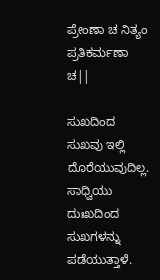ಪ್ರೇಂಣಾ ಚ ನಿತ್ಯಂ ಪ್ರತಿಕರ್ಮಣಾ ಚ||

ಸುಖದಿಂದ ಸುಖವು ಇಲ್ಲಿ ದೊರೆಯುವುದಿಲ್ಲ. ಸಾಧ್ವಿಯು ದುಃಖದಿಂದ ಸುಖಗಳನ್ನು ಪಡೆಯುತ್ತಾಳೆ.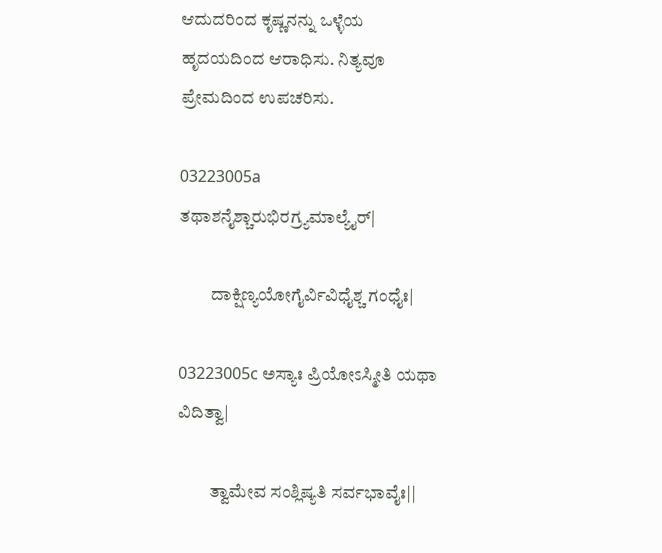ಆದುದರಿಂದ ಕೃಷ್ಣನನ್ನು ಒಳ್ಳೆಯ ಹೃದಯದಿಂದ ಆರಾಧಿಸು. ನಿತ್ಯವೂ ಪ್ರೇಮದಿಂದ ಉಪಚರಿಸು.

03223005a ತಥಾಶನೈಶ್ಚಾರುಭಿರಗ್ರ್ಯಮಾಲ್ಯೈರ್|

         ದಾಕ್ಷಿಣ್ಯಯೋಗೈರ್ವಿವಿಧೈಶ್ಚ ಗಂಧೈಃ|

03223005c ಅಸ್ಯಾಃ ಪ್ರಿಯೋಽಸ್ಮೀತಿ ಯಥಾ ವಿದಿತ್ವಾ|

         ತ್ವಾಮೇವ ಸಂಶ್ಲಿಷ್ಯತಿ ಸರ್ವಭಾವೈಃ||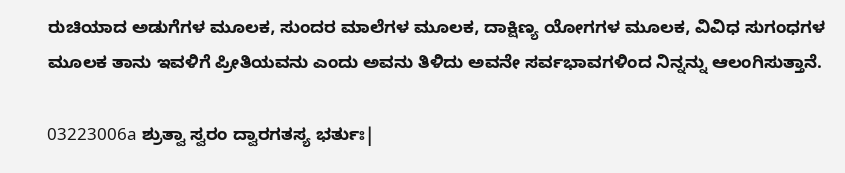ರುಚಿಯಾದ ಅಡುಗೆಗಳ ಮೂಲಕ, ಸುಂದರ ಮಾಲೆಗಳ ಮೂಲಕ, ದಾಕ್ಷಿಣ್ಯ ಯೋಗಗಳ ಮೂಲಕ, ವಿವಿಧ ಸುಗಂಧಗಳ ಮೂಲಕ ತಾನು ಇವಳಿಗೆ ಪ್ರೀತಿಯವನು ಎಂದು ಅವನು ತಿಳಿದು ಅವನೇ ಸರ್ವಭಾವಗಳಿಂದ ನಿನ್ನನ್ನು ಆಲಂಗಿಸುತ್ತಾನೆ.

03223006a ಶ್ರುತ್ವಾ ಸ್ವರಂ ದ್ವಾರಗತಸ್ಯ ಭರ್ತುಃ|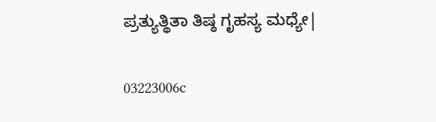ಪ್ರತ್ಯುತ್ಥಿತಾ ತಿಷ್ಠ ಗೃಹಸ್ಯ ಮಧ್ಯೇ|

03223006c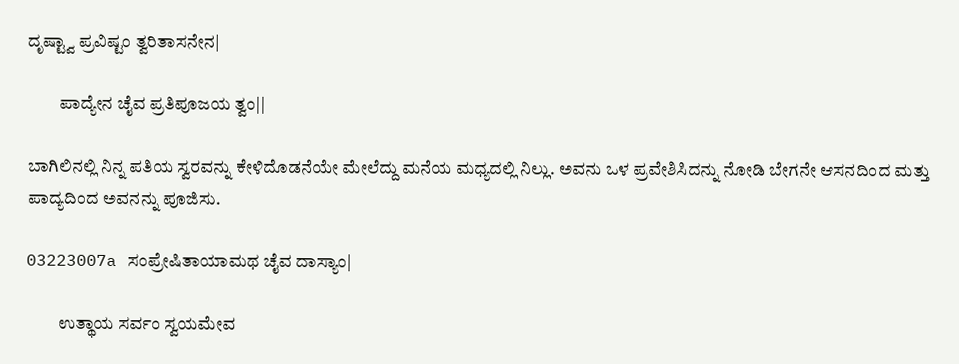ದೃಷ್ಟ್ವಾ ಪ್ರವಿಷ್ಟಂ ತ್ವರಿತಾಸನೇನ|

         ಪಾದ್ಯೇನ ಚೈವ ಪ್ರತಿಪೂಜಯ ತ್ವಂ||

ಬಾಗಿಲಿನಲ್ಲಿ ನಿನ್ನ ಪತಿಯ ಸ್ವರವನ್ನು ಕೇಳಿದೊಡನೆಯೇ ಮೇಲೆದ್ದು ಮನೆಯ ಮಧ್ಯದಲ್ಲಿ ನಿಲ್ಲು. ಅವನು ಒಳ ಪ್ರವೇಶಿಸಿದನ್ನು ನೋಡಿ ಬೇಗನೇ ಆಸನದಿಂದ ಮತ್ತು ಪಾದ್ಯದಿಂದ ಅವನನ್ನು ಪೂಜಿಸು.

03223007a ಸಂಪ್ರೇಷಿತಾಯಾಮಥ ಚೈವ ದಾಸ್ಯಾಂ|

         ಉತ್ಥಾಯ ಸರ್ವಂ ಸ್ವಯಮೇವ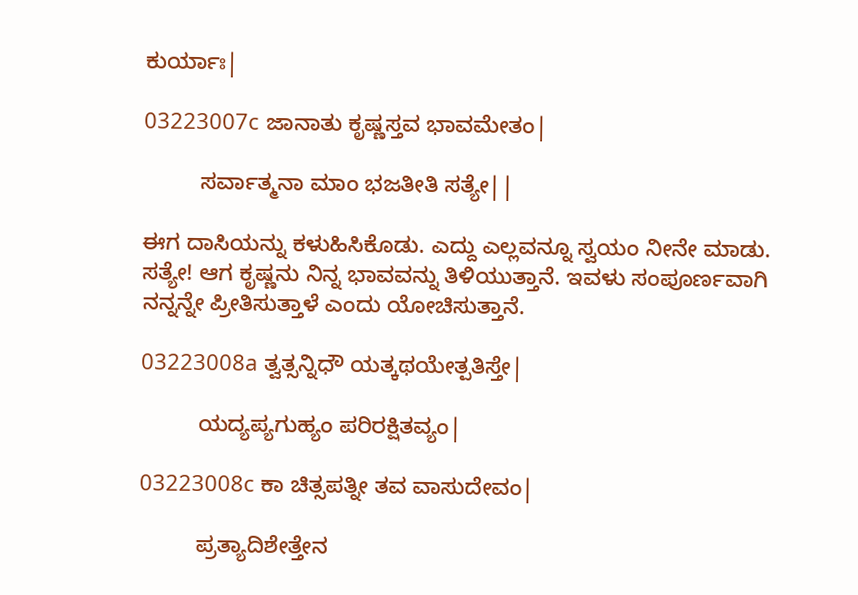ಕುರ್ಯಾಃ|

03223007c ಜಾನಾತು ಕೃಷ್ಣಸ್ತವ ಭಾವಮೇತಂ|

         ಸರ್ವಾತ್ಮನಾ ಮಾಂ ಭಜತೀತಿ ಸತ್ಯೇ||

ಈಗ ದಾಸಿಯನ್ನು ಕಳುಹಿಸಿಕೊಡು. ಎದ್ದು ಎಲ್ಲವನ್ನೂ ಸ್ವಯಂ ನೀನೇ ಮಾಡು. ಸತ್ಯೇ! ಆಗ ಕೃಷ್ಣನು ನಿನ್ನ ಭಾವವನ್ನು ತಿಳಿಯುತ್ತಾನೆ. ಇವಳು ಸಂಪೂರ್ಣವಾಗಿ ನನ್ನನ್ನೇ ಪ್ರೀತಿಸುತ್ತಾಳೆ ಎಂದು ಯೋಚಿಸುತ್ತಾನೆ.

03223008a ತ್ವತ್ಸನ್ನಿಧೌ ಯತ್ಕಥಯೇತ್ಪತಿಸ್ತೇ|

         ಯದ್ಯಪ್ಯಗುಹ್ಯಂ ಪರಿರಕ್ಷಿತವ್ಯಂ|

03223008c ಕಾ ಚಿತ್ಸಪತ್ನೀ ತವ ವಾಸುದೇವಂ|

         ಪ್ರತ್ಯಾದಿಶೇತ್ತೇನ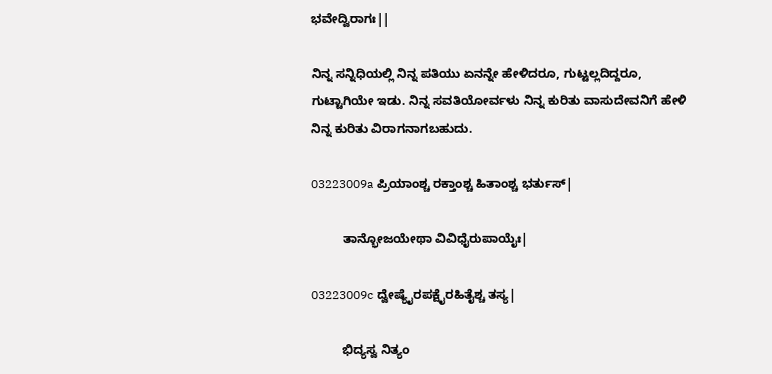ಭವೇದ್ವಿರಾಗಃ||

ನಿನ್ನ ಸನ್ನಿಧಿಯಲ್ಲಿ ನಿನ್ನ ಪತಿಯು ಏನನ್ನೇ ಹೇಳಿದರೂ, ಗುಟ್ಟಲ್ಲದಿದ್ದರೂ, ಗುಟ್ಟಾಗಿಯೇ ಇಡು. ನಿನ್ನ ಸವತಿಯೋರ್ವಳು ನಿನ್ನ ಕುರಿತು ವಾಸುದೇವನಿಗೆ ಹೇಳಿ ನಿನ್ನ ಕುರಿತು ವಿರಾಗನಾಗಬಹುದು.

03223009a ಪ್ರಿಯಾಂಶ್ಚ ರಕ್ತಾಂಶ್ಚ ಹಿತಾಂಶ್ಚ ಭರ್ತುಸ್|

         ತಾನ್ಭೋಜಯೇಥಾ ವಿವಿಧೈರುಪಾಯೈಃ|

03223009c ದ್ವೇಷ್ಯೈರಪಕ್ಷೈರಹಿತೈಶ್ಚ ತಸ್ಯ|

         ಭಿದ್ಯಸ್ವ ನಿತ್ಯಂ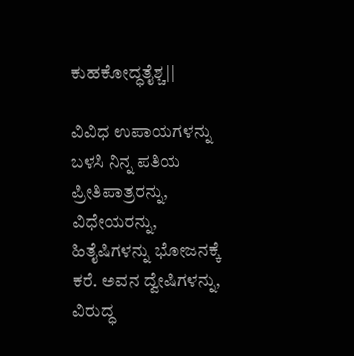ಕುಹಕೋದ್ಧತೈಶ್ಚ||

ವಿವಿಧ ಉಪಾಯಗಳನ್ನು ಬಳಸಿ ನಿನ್ನ ಪತಿಯ ಪ್ರೀತಿಪಾತ್ರರನ್ನು, ವಿಧೇಯರನ್ನು, ಹಿತೈಷಿಗಳನ್ನು ಭೋಜನಕ್ಕೆ ಕರೆ. ಅವನ ದ್ವೇಷಿಗಳನ್ನು, ವಿರುದ್ಧ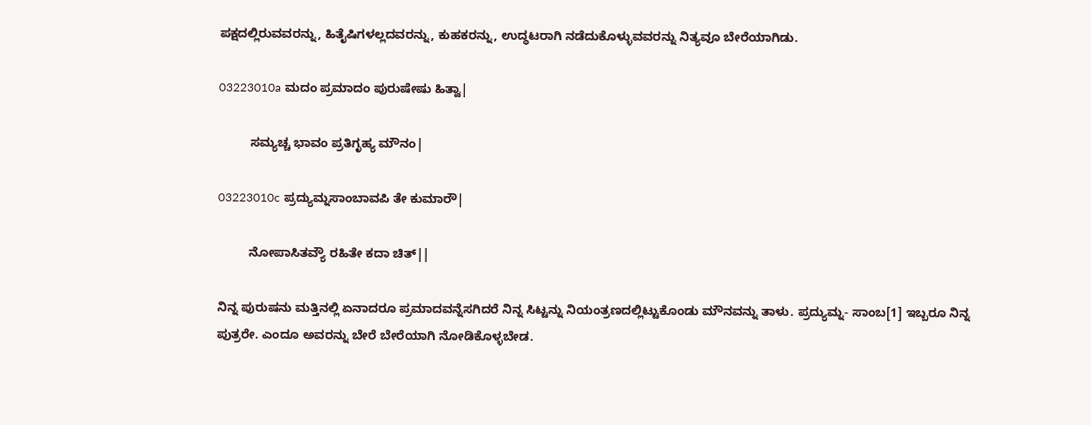ಪಕ್ಷದಲ್ಲಿರುವವರನ್ನು, ಹಿತೈಷಿಗಳಲ್ಲದವರನ್ನು, ಕುಹಕರನ್ನು, ಉದ್ಧಟರಾಗಿ ನಡೆದುಕೊಳ್ಳುವವರನ್ನು ನಿತ್ಯವೂ ಬೇರೆಯಾಗಿಡು.

03223010a ಮದಂ ಪ್ರಮಾದಂ ಪುರುಷೇಷು ಹಿತ್ವಾ|

         ಸಮ್ಯಚ್ಚ ಭಾವಂ ಪ್ರತಿಗೃಹ್ಯ ಮೌನಂ|

03223010c ಪ್ರದ್ಯುಮ್ನಸಾಂಬಾವಪಿ ತೇ ಕುಮಾರೌ|

         ನೋಪಾಸಿತವ್ಯೌ ರಹಿತೇ ಕದಾ ಚಿತ್||

ನಿನ್ನ ಪುರುಷನು ಮತ್ತಿನಲ್ಲಿ ಏನಾದರೂ ಪ್ರಮಾದವನ್ನೆಸಗಿದರೆ ನಿನ್ನ ಸಿಟ್ಟನ್ನು ನಿಯಂತ್ರಣದಲ್ಲಿಟ್ಟುಕೊಂಡು ಮೌನವನ್ನು ತಾಳು. ಪ್ರದ್ಯುಮ್ನ- ಸಾಂಬ[1] ಇಬ್ಬರೂ ನಿನ್ನ ಪುತ್ರರೇ. ಎಂದೂ ಅವರನ್ನು ಬೇರೆ ಬೇರೆಯಾಗಿ ನೋಡಿಕೊಳ್ಳಬೇಡ.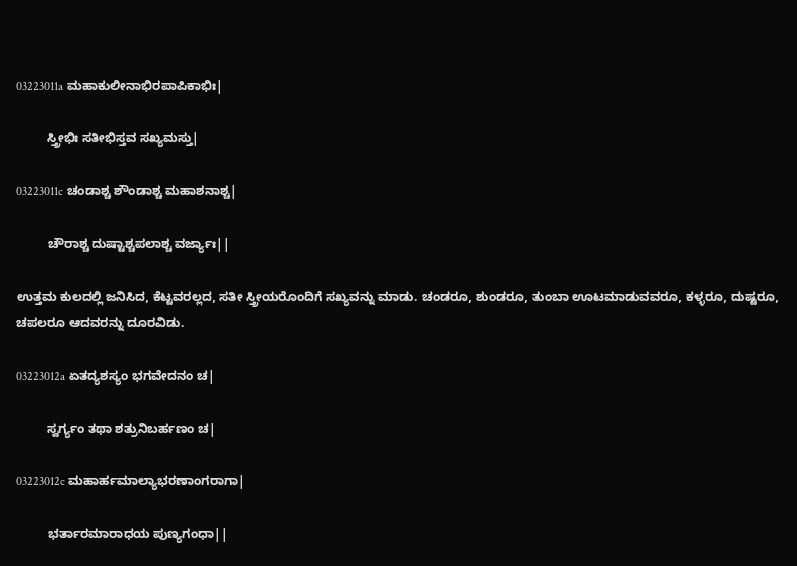03223011a ಮಹಾಕುಲೀನಾಭಿರಪಾಪಿಕಾಭಿಃ|

         ಸ್ತ್ರೀಭಿಃ ಸತೀಭಿಸ್ತವ ಸಖ್ಯಮಸ್ತು|

03223011c ಚಂಡಾಶ್ಚ ಶೌಂಡಾಶ್ಚ ಮಹಾಶನಾಶ್ಚ|

         ಚೌರಾಶ್ಚ ದುಷ್ಟಾಶ್ಚಪಲಾಶ್ಚ ವರ್ಜ್ಯಾಃ||

ಉತ್ತಮ ಕುಲದಲ್ಲಿ ಜನಿಸಿದ, ಕೆಟ್ಟವರಲ್ಲದ, ಸತೀ ಸ್ತ್ರೀಯರೊಂದಿಗೆ ಸಖ್ಯವನ್ನು ಮಾಡು. ಚಂಡರೂ, ಶುಂಡರೂ, ತುಂಬಾ ಊಟಮಾಡುವವರೂ, ಕಳ್ಳರೂ, ದುಷ್ಟರೂ, ಚಪಲರೂ ಆದವರನ್ನು ದೂರವಿಡು.

03223012a ಏತದ್ಯಶಸ್ಯಂ ಭಗವೇದನಂ ಚ|

         ಸ್ವರ್ಗ್ಯಂ ತಥಾ ಶತ್ರುನಿಬರ್ಹಣಂ ಚ|

03223012c ಮಹಾರ್ಹಮಾಲ್ಯಾಭರಣಾಂಗರಾಗಾ|

         ಭರ್ತಾರಮಾರಾಧಯ ಪುಣ್ಯಗಂಧಾ||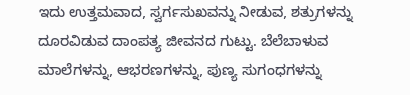ಇದು ಉತ್ತಮವಾದ, ಸ್ವರ್ಗಸುಖವನ್ನು ನೀಡುವ, ಶತ್ರುಗಳನ್ನು ದೂರವಿಡುವ ದಾಂಪತ್ಯ ಜೀವನದ ಗುಟ್ಟು. ಬೆಲೆಬಾಳುವ ಮಾಲೆಗಳನ್ನು, ಆಭರಣಗಳನ್ನು, ಪುಣ್ಯ ಸುಗಂಧಗಳನ್ನು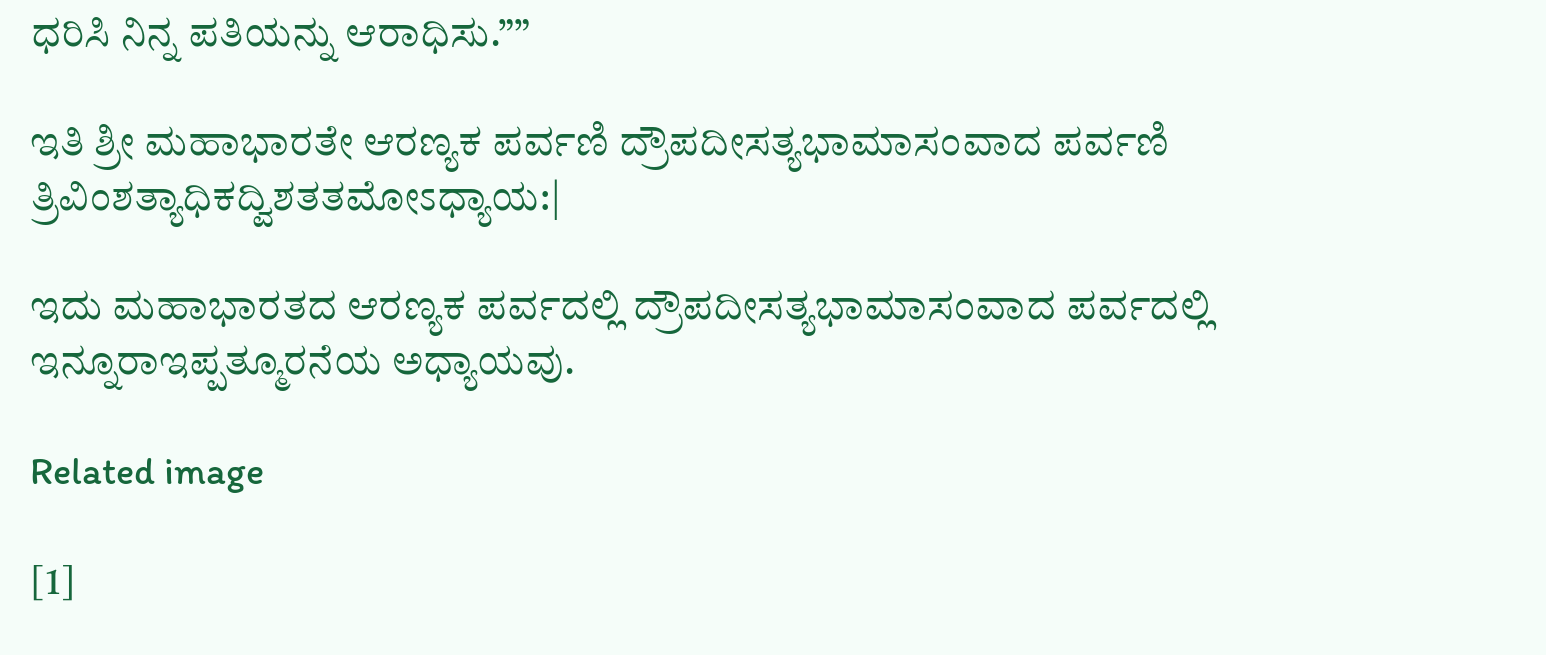ಧರಿಸಿ ನಿನ್ನ ಪತಿಯನ್ನು ಆರಾಧಿಸು.””

ಇತಿ ಶ್ರೀ ಮಹಾಭಾರತೇ ಆರಣ್ಯಕ ಪರ್ವಣಿ ದ್ರೌಪದೀಸತ್ಯಭಾಮಾಸಂವಾದ ಪರ್ವಣಿ ತ್ರಿವಿಂಶತ್ಯಾಧಿಕದ್ವಿಶತತಮೋಽಧ್ಯಾಯ:|

ಇದು ಮಹಾಭಾರತದ ಆರಣ್ಯಕ ಪರ್ವದಲ್ಲಿ ದ್ರೌಪದೀಸತ್ಯಭಾಮಾಸಂವಾದ ಪರ್ವದಲ್ಲಿ ಇನ್ನೂರಾಇಪ್ಪತ್ಮೂರನೆಯ ಅಧ್ಯಾಯವು.

Related image

[1]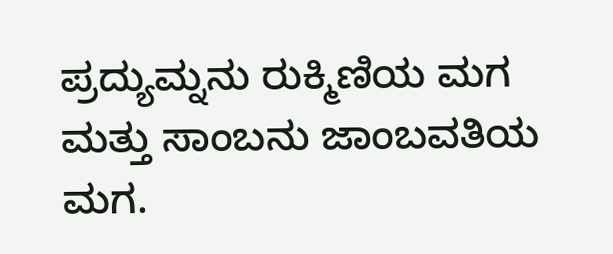ಪ್ರದ್ಯುಮ್ನನು ರುಕ್ಮಿಣಿಯ ಮಗ ಮತ್ತು ಸಾಂಬನು ಜಾಂಬವತಿಯ ಮಗ.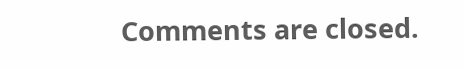Comments are closed.